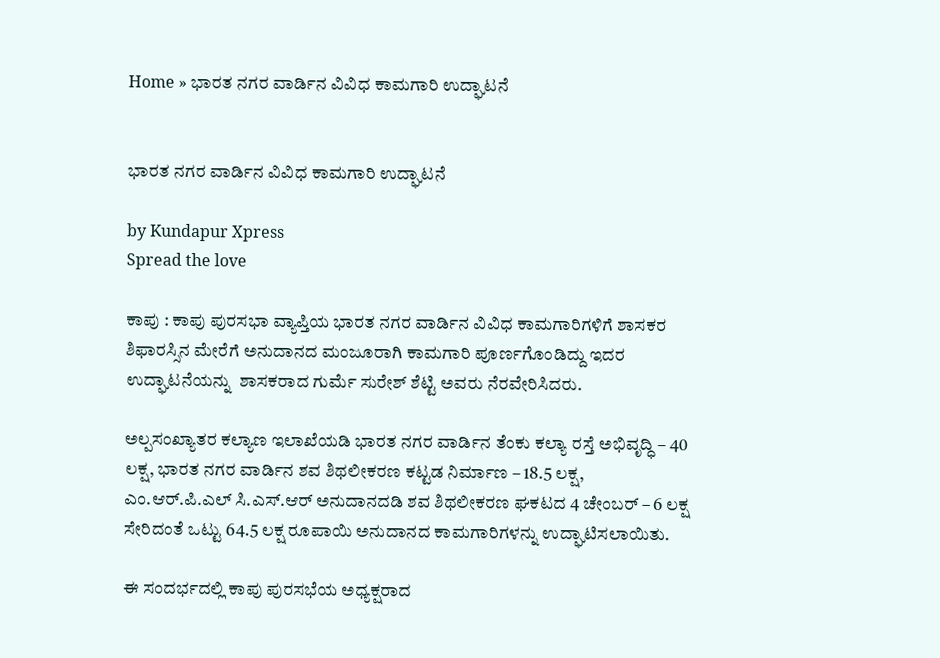Home » ಭಾರತ ನಗರ ವಾರ್ಡಿನ ವಿವಿಧ ಕಾಮಗಾರಿ ಉದ್ಘಾಟನೆ


ಭಾರತ ನಗರ ವಾರ್ಡಿನ ವಿವಿಧ ಕಾಮಗಾರಿ ಉದ್ಘಾಟನೆ

by Kundapur Xpress
Spread the love

ಕಾಪು : ಕಾಪು ಪುರಸಭಾ ವ್ಯಾಪ್ತಿಯ ಭಾರತ ನಗರ ವಾರ್ಡಿನ ವಿವಿಧ ಕಾಮಗಾರಿಗಳಿಗೆ ಶಾಸಕರ ಶಿಫಾರಸ್ಸಿನ ಮೇರೆಗೆ ಅನುದಾನದ ಮಂಜೂರಾಗಿ ಕಾಮಗಾರಿ ಪೂರ್ಣಗೊಂಡಿದ್ದು ಇದರ ಉದ್ಘಾಟನೆಯನ್ನು  ಶಾಸಕರಾದ ಗುರ್ಮೆ ಸುರೇಶ್ ಶೆಟ್ಟಿ ಅವರು ನೆರವೇರಿಸಿದರು.

ಅಲ್ಪಸಂಖ್ಯಾತರ ಕಲ್ಯಾಣ ಇಲಾಖೆಯಡಿ ಭಾರತ ನಗರ ವಾರ್ಡಿನ ತೆಂಕು ಕಲ್ಯಾ ರಸ್ತೆ ಅಭಿವೃದ್ಧಿ – 40 ಲಕ್ಷ, ಭಾರತ ನಗರ ವಾರ್ಡಿನ ಶವ ಶಿಥಲೀಕರಣ ಕಟ್ಟಡ ನಿರ್ಮಾಣ – 18.5 ಲಕ್ಷ, ಎಂ.ಆರ್.ಪಿ.ಎಲ್ ಸಿ.ಎಸ್.ಆರ್ ಅನುದಾನದಡಿ ಶವ ಶಿಥಲೀಕರಣ ಘಕಟದ 4 ಚೇಂಬರ್ – 6 ಲಕ್ಷ ಸೇರಿದಂತೆ ಒಟ್ಟು 64.5 ಲಕ್ಷ ರೂಪಾಯಿ ಅನುದಾನದ ಕಾಮಗಾರಿಗಳನ್ನು ಉದ್ಘಾಟಿಸಲಾಯಿತು.

ಈ ಸಂದರ್ಭದಲ್ಲಿ ಕಾಪು ಪುರಸಭೆಯ ಅಧ್ಯಕ್ಷರಾದ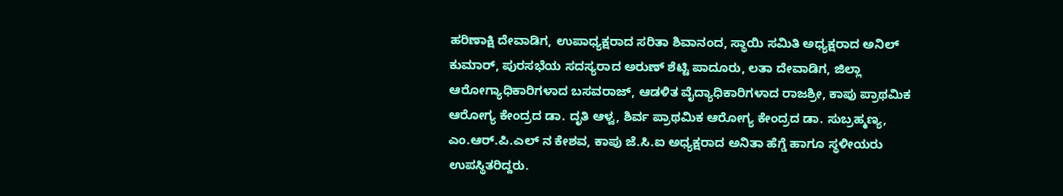ಹರಿಣಾಕ್ಷಿ ದೇವಾಡಿಗ, ಉಪಾಧ್ಯಕ್ಷರಾದ ಸರಿತಾ ಶಿವಾನಂದ, ಸ್ಥಾಯಿ ಸಮಿತಿ ಅಧ್ಯಕ್ಷರಾದ ಅನಿಲ್ ಕುಮಾರ್, ಪುರಸಭೆಯ ಸದಸ್ಯರಾದ ಅರುಣ್ ಶೆಟ್ಟಿ ಪಾದೂರು, ಲತಾ ದೇವಾಡಿಗ, ಜಿಲ್ಲಾ ಆರೋಗ್ಯಾಧಿಕಾರಿಗಳಾದ ಬಸವರಾಜ್, ಆಡಳಿತ ವೈದ್ಯಾಧಿಕಾರಿಗಳಾದ ರಾಜಶ್ರೀ, ಕಾಪು ಪ್ರಾಥಮಿಕ ಆರೋಗ್ಯ ಕೇಂದ್ರದ ಡಾ. ದೃತಿ ಆಳ್ವ, ಶಿರ್ವ ಪ್ರಾಥಮಿಕ ಆರೋಗ್ಯ ಕೇಂದ್ರದ ಡಾ. ಸುಬ್ರಹ್ಮಣ್ಯ, ಎಂ.ಆರ್.ಪಿ.ಎಲ್ ನ ಕೇಶವ, ಕಾಪು ಜೆ.ಸಿ.ಐ ಅಧ್ಯಕ್ಷರಾದ ಅನಿತಾ ಹೆಗ್ಡೆ ಹಾಗೂ ಸ್ಥಳೀಯರು ಉಪಸ್ಥಿತರಿದ್ದರು.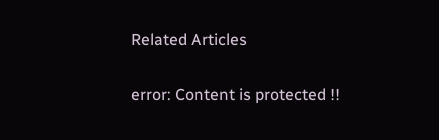Related Articles

error: Content is protected !!